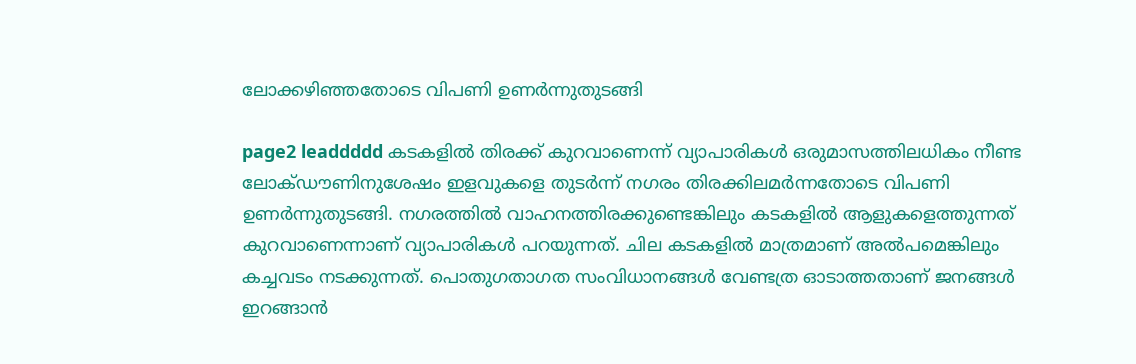ലോക്കഴിഞ്ഞതോടെ വിപണി ഉണർന്നുതുടങ്ങി

page2 leaddddd കടകളിൽ തിരക്ക് കുറവാണെന്ന് വ്യാപാരികൾ ഒരുമാസത്തിലധികം നീണ്ട ലോക്ഡൗണിനുശേഷം ഇളവുകളെ തുടർന്ന് നഗരം തിരക്കിലമർന്നതോടെ വിപണി ഉണർന്നുതുടങ്ങി. നഗരത്തിൽ വാഹനത്തിരക്കുണ്ടെങ്കിലും കടകളിൽ ആളുകളെത്തുന്നത് കുറവാണെന്നാണ് വ്യാപാരികൾ പറയുന്നത്. ചില കടകളിൽ മാത്രമാണ് അൽപമെങ്കിലും കച്ചവടം നടക്കുന്നത്. പൊതുഗതാഗത സംവിധാനങ്ങൾ വേണ്ടത്ര ഓടാത്തതാണ് ജനങ്ങൾ ഇറങ്ങാൻ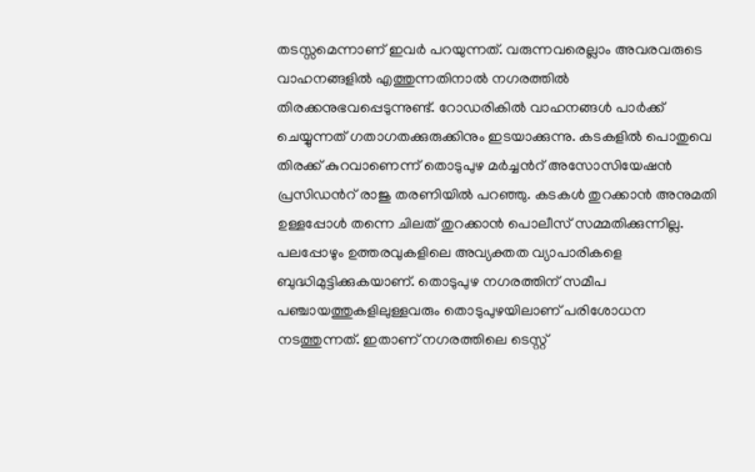തടസ്സമെന്നാണ് ഇവർ പറയുന്നത്. വരുന്നവരെല്ലാം അവരവരുടെ വാഹനങ്ങളിൽ എത്തുന്നതിനാൽ നഗരത്തിൽ തിരക്കനുഭവപ്പെടുന്നുണ്ട്. റോഡരികിൽ വാഹനങ്ങൾ പാർക്ക് ചെയ്യുന്നത് ഗതാഗതക്കുരുക്കിനും ഇടയാക്കുന്നു. കടകളിൽ പൊതുവെ തിരക്ക് കുറവാണെന്ന് തൊടുപുഴ മർച്ചൻറ് അസോസിയേഷൻ പ്രസിഡൻറ് രാജു തരണിയിൽ പറഞ്ഞു. കടകൾ തുറക്കാൻ അനുമതി ഉള്ളപ്പോൾ തന്നെ ചിലത് തുറക്കാൻ പൊലീസ് സമ്മതിക്കുന്നില്ല. പലപ്പോഴും ഉത്തരവുകളിലെ അവ്യക്തത വ്യാപാരികളെ ബുദ്ധിമുട്ടിക്കുകയാണ്. തൊടുപുഴ നഗരത്തിന് സമീപ പഞ്ചായത്തുകളിലുള്ളവരും തൊടുപുഴയിലാണ് പരിശോധന നടത്തുന്നത്. ഇതാണ് നഗരത്തിലെ ടെസ്റ്റ്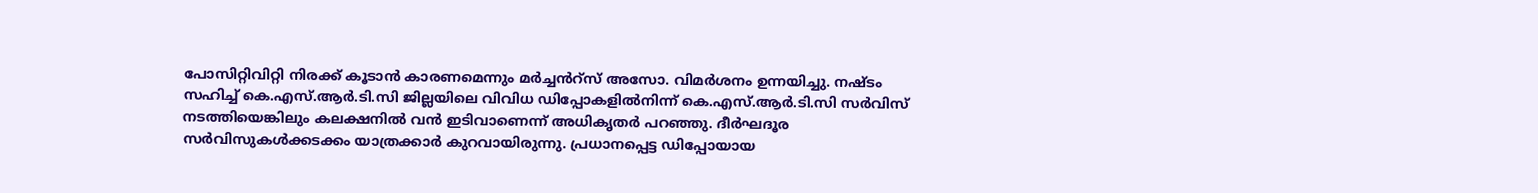പോസിറ്റിവിറ്റി നിരക്ക് കൂടാൻ കാരണമെന്നും മർച്ചൻറ്സ് അസോ. വിമർശനം ഉന്നയിച്ചു. നഷ്ടം സഹിച്ച് കെ.എസ്.ആർ.ടി.സി ജില്ലയിലെ വിവിധ ഡിപ്പോകളിൽനിന്ന് കെ.എസ്.ആർ.ടി.സി സർവിസ് നടത്തിയെങ്കിലും കലക്ഷനിൽ വൻ ഇടിവാണെന്ന് അധികൃതർ പറഞ്ഞു. ദീർഘദൂര സർവിസുകൾക്കടക്കം യാത്രക്കാർ കുറവായിരുന്നു. പ്രധാനപ്പെട്ട ഡിപ്പോയായ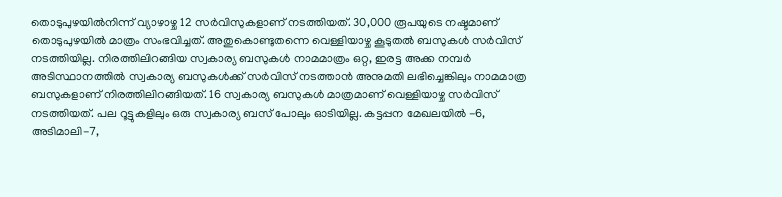തൊടുപുഴയിൽനിന്ന് വ്യാഴാഴ്ച 12 സർവിസുകളാണ് നടത്തിയത്. 30,000 രൂപയുടെ നഷ്ടമാണ് തൊടുപുഴയിൽ മാത്രം സംഭവിച്ചത്. അതുകൊണ്ടുതന്നെ വെള്ളിയാഴ്ച കൂടുതൽ ബസുകൾ സർവിസ് നടത്തിയില്ല. നിരത്തിലിറങ്ങിയ സ്വകാര്യ ബസുകൾ നാമമാത്രം ഒറ്റ, ഇരട്ട അക്ക നമ്പർ അടിസ്ഥാനത്തിൽ സ്വകാര്യ ബസുകൾക്ക് സർവിസ് നടത്താൻ അനുമതി ലഭിച്ചെങ്കിലും നാമമാത്ര ബസുകളാണ് നിരത്തിലിറങ്ങിയത്. 16 സ്വകാര്യ ബസുകൾ മാത്രമാണ് വെള്ളിയാഴ്ച സർവിസ് നടത്തിയത്. പല റൂട്ടുകളിലും ഒരു സ്വകാര്യ ബസ് പോലും ഓടിയില്ല. കട്ടപ്പന മേഖലയിൽ -6, അടിമാലി-7,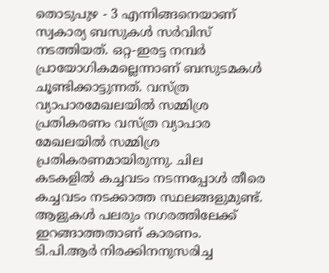തൊടുപുഴ - 3 എന്നിങ്ങനെയാണ് സ്വകാര്യ ബസുകൾ സർവിസ് നടത്തിയത്. ഒറ്റ-ഇരട്ട നമ്പർ പ്രായോഗികമല്ലെന്നാണ് ബസുടമകൾ ചൂണ്ടിക്കാട്ടുന്നത്. വസ്ത്ര വ്യാപാരമേഖലയിൽ സമ്മിശ്ര പ്രതികരണം വസ്ത്ര വ്യാപാര മേഖലയിൽ സമ്മിശ്ര പ്രതികരണമായിരുന്നു. ചില കടകളിൽ കച്ചവടം നടന്നപ്പോൾ തീരെ കച്ചവടം നടക്കാത്ത സ്ഥലങ്ങളുമുണ്ട്. ആളുകൾ പലരും നഗരത്തിലേക്ക് ഇറങ്ങാത്തതാണ് കാരണം. ടി.പി.ആർ നിരക്കിനനുസരിച്ച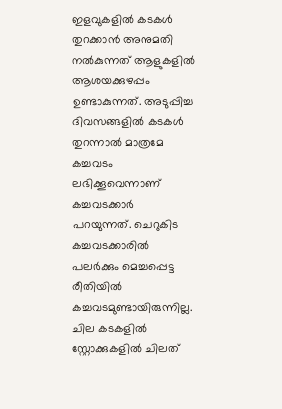ഇളവുകളിൽ കടകൾ തുറക്കാൻ അനുമതി നൽകുന്നത് ആളുകളിൽ ആശയക്കുഴപ്പം ഉണ്ടാകുന്നത്. അടുപ്പിച്ച ദിവസങ്ങളിൽ കടകൾ തുറന്നാൽ മാത്രമേ കച്ചവടം ലഭിക്കൂവെന്നാണ് കച്ചവടക്കാർ പറയുന്നത്. ചെറുകിട കച്ചവടക്കാരിൽ പലർക്കും മെച്ചപ്പെട്ട രീതിയിൽ കച്ചവടമുണ്ടായിരുന്നില്ല. ചില കടകളിൽ സ്റ്റോക്കുകളിൽ ചിലത്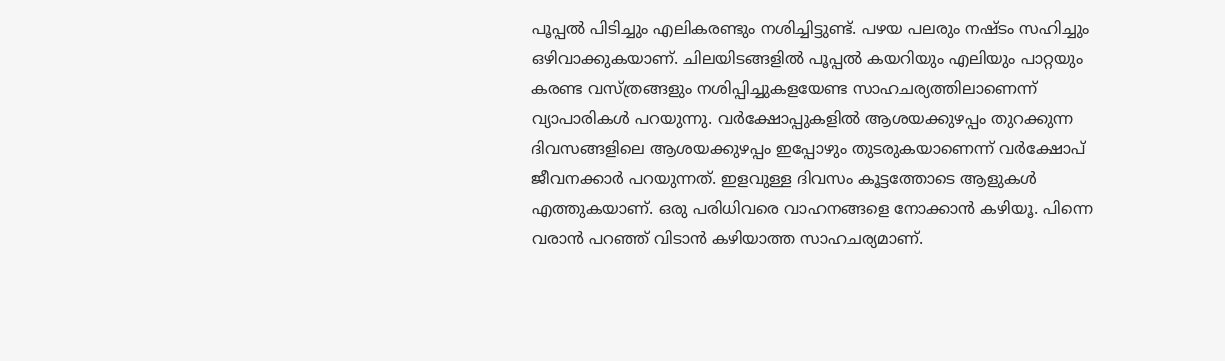പൂപ്പൽ പിടിച്ചും എലികരണ്ടും നശിച്ചിട്ടുണ്ട്. പഴയ പലരും നഷ്ടം സഹിച്ചും ഒഴിവാക്കുകയാണ്. ചിലയിടങ്ങളിൽ പൂപ്പൽ കയറിയും എലിയും പാറ്റയും കരണ്ട വസ്ത്രങ്ങളും നശിപ്പിച്ചുകളയേണ്ട സാഹചര്യത്തിലാണെന്ന് വ്യാപാരികൾ പറയുന്നു. വർക്ഷോപ്പുകളിൽ ആശയക്കുഴപ്പം തുറക്കുന്ന ദിവസങ്ങളിലെ ആശയക്കുഴപ്പം ഇപ്പോഴും തുടരുകയാണെന്ന് വർക്ഷോപ് ജീവനക്കാർ പറയുന്നത്. ഇളവുള്ള ദിവസം കൂട്ടത്തോടെ ആളുകൾ എത്തുകയാണ്. ഒരു പരിധിവരെ വാഹനങ്ങളെ നോക്കാൻ കഴിയൂ. പിന്നെ വരാൻ പറഞ്ഞ് വിടാൻ കഴിയാത്ത സാഹചര്യമാണ്.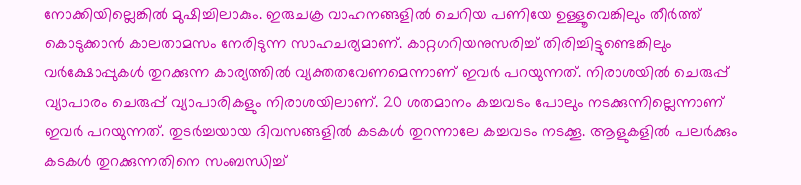നോക്കിയില്ലെങ്കിൽ മുഷിച്ചിലാകും. ഇരുചക്ര വാഹനങ്ങളിൽ ചെറിയ പണിയേ ഉള്ളൂവെങ്കിലും തീർത്ത് കൊടുക്കാൻ കാലതാമസം നേരിടുന്ന സാഹചര്യമാണ്. കാറ്റഗറിയനുസരിച്ച് തിരിച്ചിട്ടുണ്ടെങ്കിലും വർക്ഷോപ്പുകൾ തുറക്കുന്ന കാര്യത്തിൽ വ്യക്തതവേണമെന്നാണ് ഇവർ പറയുന്നത്. നിരാശയിൽ ചെരുപ്പ് വ്യാപാരം ചെരുപ്പ് വ്യാപാരികളും നിരാശയിലാണ്. 20 ശതമാനം കച്ചവടം പോലും നടക്കുന്നില്ലെന്നാണ് ഇവർ പറയുന്നത്. തുടർച്ചയായ ദിവസങ്ങളിൽ കടകൾ തുറന്നാലേ കച്ചവടം നടക്കൂ. ആളുകളിൽ പലർക്കും കടകൾ തുറക്കുന്നതിനെ സംബന്ധിച്ച്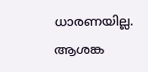ധാരണയില്ല. ആശങ്ക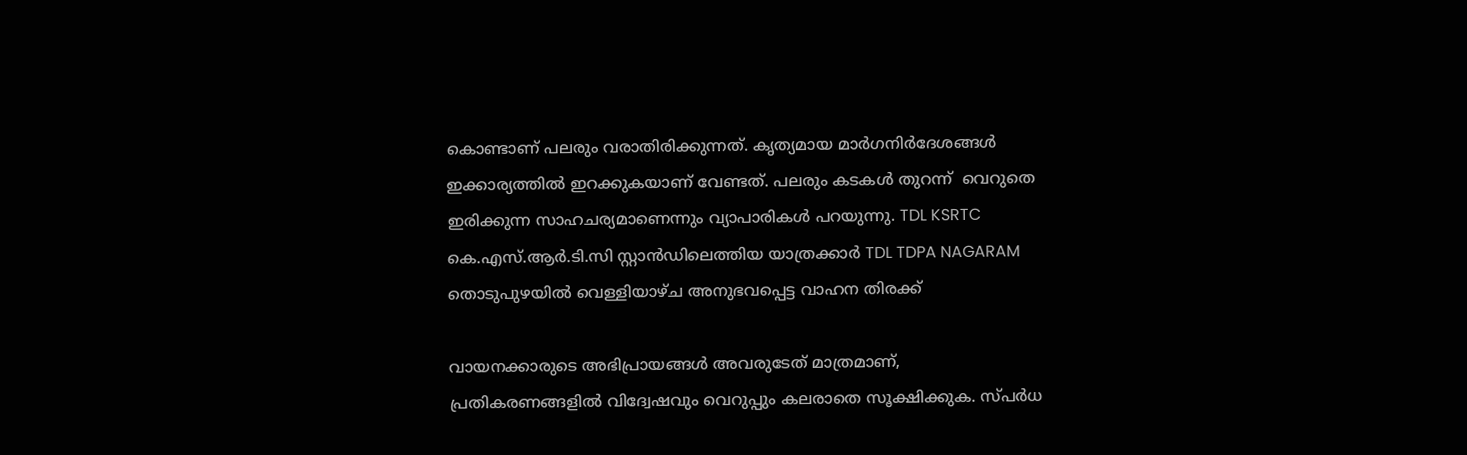കൊണ്ടാണ് പലരും വരാതിരിക്കുന്നത്. കൃത്യമായ മാർഗനിർദേശങ്ങൾ ഇക്കാര്യത്തിൽ ഇറക്കുകയാണ് വേണ്ടത്. പലരും കടകൾ തുറന്ന്  വെറുതെ ഇരിക്കുന്ന സാഹചര്യമാണെന്നും വ്യാപാരികൾ പറയുന്നു. TDL KSRTC കെ.എസ്.ആർ.ടി.സി സ്റ്റാൻഡിലെത്തിയ യാത്രക്കാർ TDL TDPA NAGARAM തൊടുപുഴയിൽ വെള്ളിയാഴ്ച അനുഭവപ്പെട്ട വാഹന തിരക്ക്

വായനക്കാരുടെ അഭിപ്രായങ്ങള്‍ അവരുടേത് മാത്രമാണ്, പ്രതികരണങ്ങളിൽ വിദ്വേഷവും വെറുപ്പും കലരാതെ സൂക്ഷിക്കുക. സ്പർധ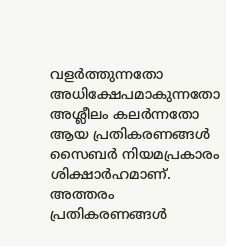വളർത്തുന്നതോ അധിക്ഷേപമാകുന്നതോ അശ്ലീലം കലർന്നതോ ആയ പ്രതികരണങ്ങൾ സൈബർ നിയമപ്രകാരം ശിക്ഷാർഹമാണ്. അത്തരം പ്രതികരണങ്ങൾ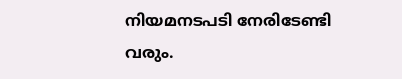നിയമനടപടി നേരിടേണ്ടി വരും.